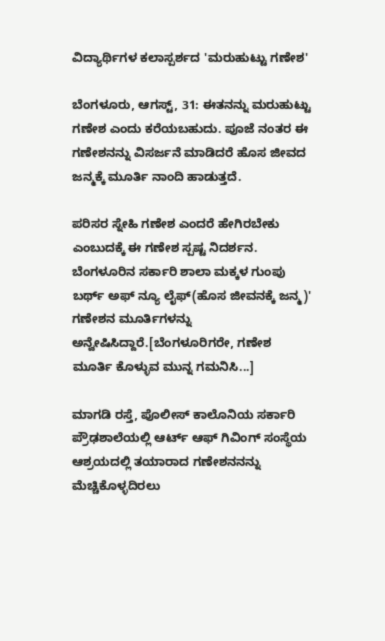ವಿದ್ಯಾರ್ಥಿಗಳ ಕಲಾಸ್ಪರ್ಶದ 'ಮರುಹುಟ್ಟು ಗಣೇಶ'

ಬೆಂಗಳೂರು, ಆಗಸ್ಟ್, 31: ಈತನನ್ನು ಮರುಹುಟ್ಟು ಗಣೇಶ ಎಂದು ಕರೆಯಬಹುದು. ಪೂಜೆ ನಂತರ ಈ ಗಣೇಶನನ್ನು ವಿಸರ್ಜನೆ ಮಾಡಿದರೆ ಹೊಸ ಜೀವದ ಜನ್ಮಕ್ಕೆ ಮೂರ್ತಿ ನಾಂದಿ ಹಾಡುತ್ತದೆ.

ಪರಿಸರ ಸ್ನೇಹಿ ಗಣೇಶ ಎಂದರೆ ಹೇಗಿರಬೇಕು ಎಂಬುದಕ್ಕೆ ಈ ಗಣೇಶ ಸ್ಪಷ್ಟ ನಿದರ್ಶನ. ಬೆಂಗಳೂರಿನ ಸರ್ಕಾರಿ ಶಾಲಾ ಮಕ್ಕಳ ಗುಂಪು ಬರ್ಥ್ ಅಫ್ ನ್ಯೂ ಲೈಫ್(ಹೊಸ ಜೀವನಕ್ಕೆ ಜನ್ಮ)' ಗಣೇಶನ ಮೂರ್ತಿಗಳನ್ನು ಅನ್ವೇಷಿಸಿದ್ದಾರೆ.[ಬೆಂಗಳೂರಿಗರೇ, ಗಣೇಶ ಮೂರ್ತಿ ಕೊಳ್ಳುವ ಮುನ್ನ ಗಮನಿಸಿ...]

ಮಾಗಡಿ ರಸ್ತೆ, ಪೊಲೀಸ್ ಕಾಲೊನಿಯ ಸರ್ಕಾರಿ ಪ್ರೌಢಶಾಲೆಯಲ್ಲಿ ಆರ್ಟ್ ಆಫ್ ಗಿವಿಂಗ್ ಸಂಸ್ಥೆಯ ಆಶ್ರಯದಲ್ಲಿ ತಯಾರಾದ ಗಣೇಶನನನ್ನು ಮೆಚ್ಚಿಕೊಳ್ಳದಿರಲು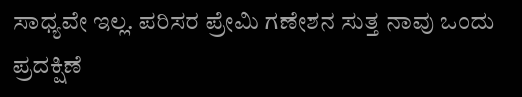ಸಾಧ್ಯವೇ ಇಲ್ಲ. ಪರಿಸರ ಪ್ರೇಮಿ ಗಣೇಶನ ಸುತ್ತ ನಾವು ಒಂದು ಪ್ರದಕ್ಷಿಣೆ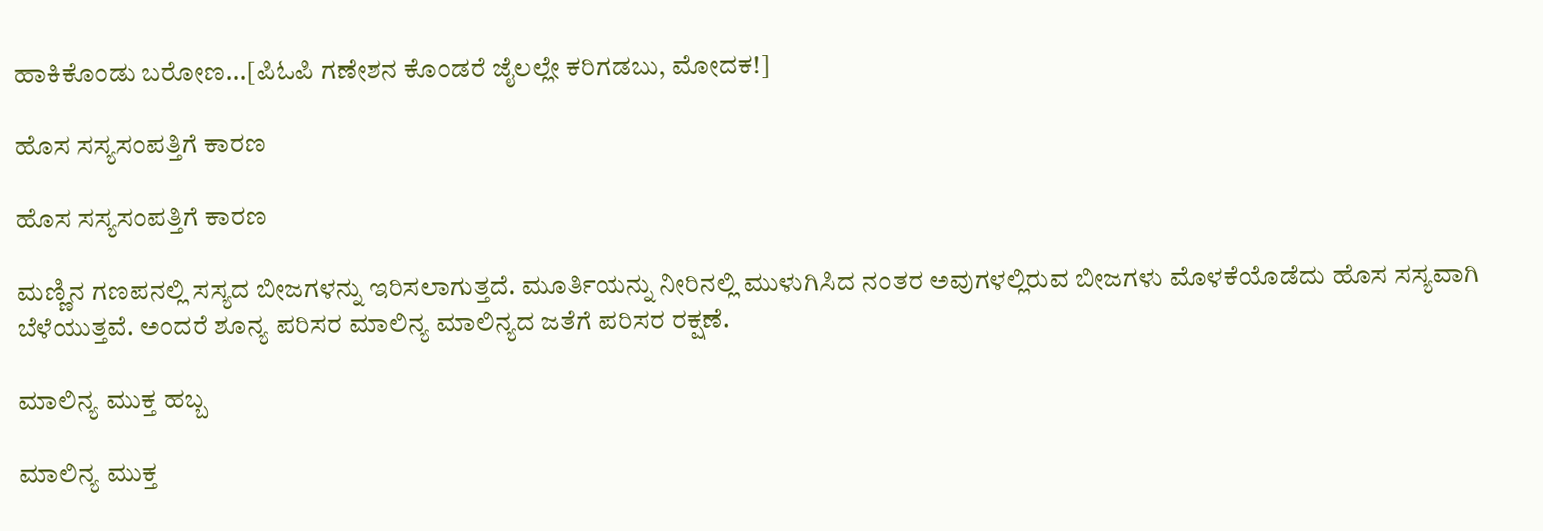ಹಾಕಿಕೊಂಡು ಬರೋಣ...[ಪಿಓಪಿ ಗಣೇಶನ ಕೊಂಡರೆ ಜೈಲಲ್ಲೇ ಕರಿಗಡಬು, ಮೋದಕ!]

ಹೊಸ ಸಸ್ಯಸಂಪತ್ತಿಗೆ ಕಾರಣ

ಹೊಸ ಸಸ್ಯಸಂಪತ್ತಿಗೆ ಕಾರಣ

ಮಣ್ಣಿನ ಗಣಪನಲ್ಲಿ ಸಸ್ಯದ ಬೀಜಗಳನ್ನು ಇರಿಸಲಾಗುತ್ತದೆ. ಮೂರ್ತಿಯನ್ನು ನೀರಿನಲ್ಲಿ ಮುಳುಗಿಸಿದ ನಂತರ ಅವುಗಳಲ್ಲಿರುವ ಬೀಜಗಳು ಮೊಳಕೆಯೊಡೆದು ಹೊಸ ಸಸ್ಯವಾಗಿ ಬೆಳೆಯುತ್ತವೆ. ಅಂದರೆ ಶೂನ್ಯ ಪರಿಸರ ಮಾಲಿನ್ಯ ಮಾಲಿನ್ಯದ ಜತೆಗೆ ಪರಿಸರ ರಕ್ಷಣೆ.

ಮಾಲಿನ್ಯ ಮುಕ್ತ ಹಬ್ಬ

ಮಾಲಿನ್ಯ ಮುಕ್ತ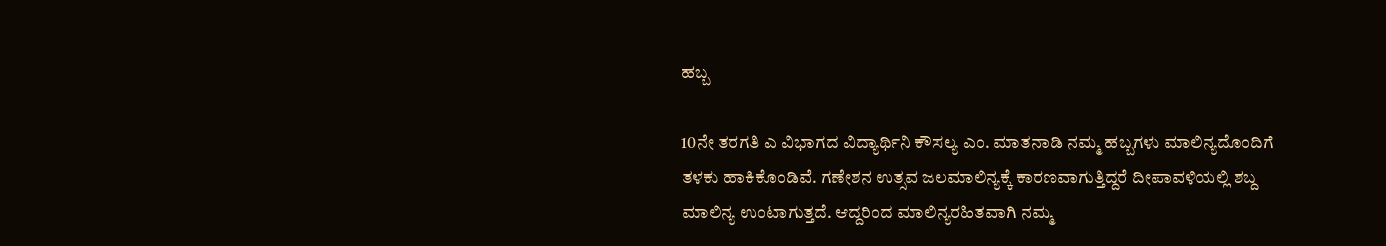ಹಬ್ಬ

10ನೇ ತರಗತಿ ಎ ವಿಭಾಗದ ವಿದ್ಯಾರ್ಥಿನಿ ಕೌಸಲ್ಯ ಎಂ. ಮಾತನಾಡಿ ನಮ್ಮ ಹಬ್ಬಗಳು ಮಾಲಿನ್ಯದೊಂದಿಗೆ ತಳಕು ಹಾಕಿಕೊಂಡಿವೆ. ಗಣೇಶನ ಉತ್ಸವ ಜಲಮಾಲಿನ್ಯಕ್ಕೆ ಕಾರಣವಾಗುತ್ತಿದ್ದರೆ ದೀಪಾವಳಿಯಲ್ಲಿ ಶಬ್ದ ಮಾಲಿನ್ಯ ಉಂಟಾಗುತ್ತದೆ. ಆದ್ದರಿಂದ ಮಾಲಿನ್ಯರಹಿತವಾಗಿ ನಮ್ಮ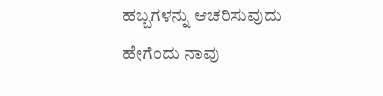ಹಬ್ಬಗಳನ್ನು ಆಚರಿಸುವುದು ಹೇಗೆಂದು ನಾವು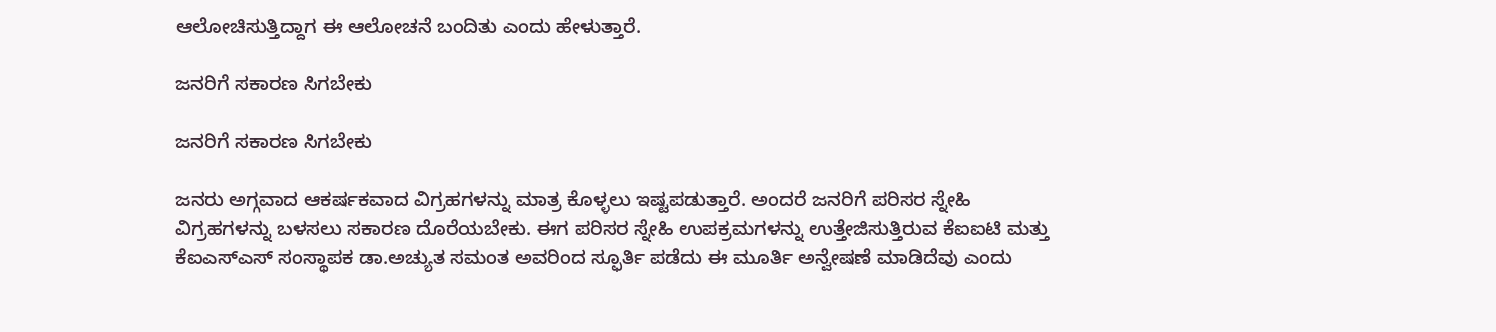ಆಲೋಚಿಸುತ್ತಿದ್ದಾಗ ಈ ಆಲೋಚನೆ ಬಂದಿತು ಎಂದು ಹೇಳುತ್ತಾರೆ.

ಜನರಿಗೆ ಸಕಾರಣ ಸಿಗಬೇಕು

ಜನರಿಗೆ ಸಕಾರಣ ಸಿಗಬೇಕು

ಜನರು ಅಗ್ಗವಾದ ಆಕರ್ಷಕವಾದ ವಿಗ್ರಹಗಳನ್ನು ಮಾತ್ರ ಕೊಳ್ಳಲು ಇಷ್ಟಪಡುತ್ತಾರೆ. ಅಂದರೆ ಜನರಿಗೆ ಪರಿಸರ ಸ್ನೇಹಿ ವಿಗ್ರಹಗಳನ್ನು ಬಳಸಲು ಸಕಾರಣ ದೊರೆಯಬೇಕು. ಈಗ ಪರಿಸರ ಸ್ನೇಹಿ ಉಪಕ್ರಮಗಳನ್ನು ಉತ್ತೇಜಿಸುತ್ತಿರುವ ಕೆಐಐಟಿ ಮತ್ತು ಕೆಐಎಸ್‍ಎಸ್ ಸಂಸ್ಥಾಪಕ ಡಾ.ಅಚ್ಯುತ ಸಮಂತ ಅವರಿಂದ ಸ್ಫೂರ್ತಿ ಪಡೆದು ಈ ಮೂರ್ತಿ ಅನ್ವೇಷಣೆ ಮಾಡಿದೆವು ಎಂದು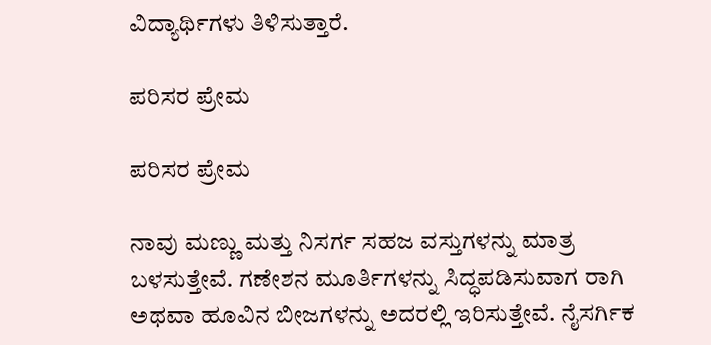ವಿದ್ಯಾರ್ಥಿಗಳು ತಿಳಿಸುತ್ತಾರೆ.

ಪರಿಸರ ಪ್ರೇಮ

ಪರಿಸರ ಪ್ರೇಮ

ನಾವು ಮಣ್ಣು ಮತ್ತು ನಿಸರ್ಗ ಸಹಜ ವಸ್ತುಗಳನ್ನು ಮಾತ್ರ ಬಳಸುತ್ತೇವೆ. ಗಣೇಶನ ಮೂರ್ತಿಗಳನ್ನು ಸಿದ್ಧಪಡಿಸುವಾಗ ರಾಗಿ ಅಥವಾ ಹೂವಿನ ಬೀಜಗಳನ್ನು ಅದರಲ್ಲಿ ಇರಿಸುತ್ತೇವೆ. ನೈಸರ್ಗಿಕ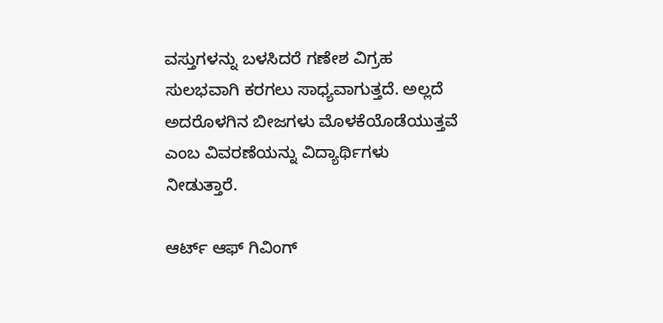ವಸ್ತುಗಳನ್ನು ಬಳಸಿದರೆ ಗಣೇಶ ವಿಗ್ರಹ ಸುಲಭವಾಗಿ ಕರಗಲು ಸಾಧ್ಯವಾಗುತ್ತದೆ. ಅಲ್ಲದೆ ಅದರೊಳಗಿನ ಬೀಜಗಳು ಮೊಳಕೆಯೊಡೆಯುತ್ತವೆ ಎಂಬ ವಿವರಣೆಯನ್ನು ವಿದ್ಯಾರ್ಥಿಗಳು ನೀಡುತ್ತಾರೆ.

ಆರ್ಟ್ ಆಫ್ ಗಿವಿಂಗ್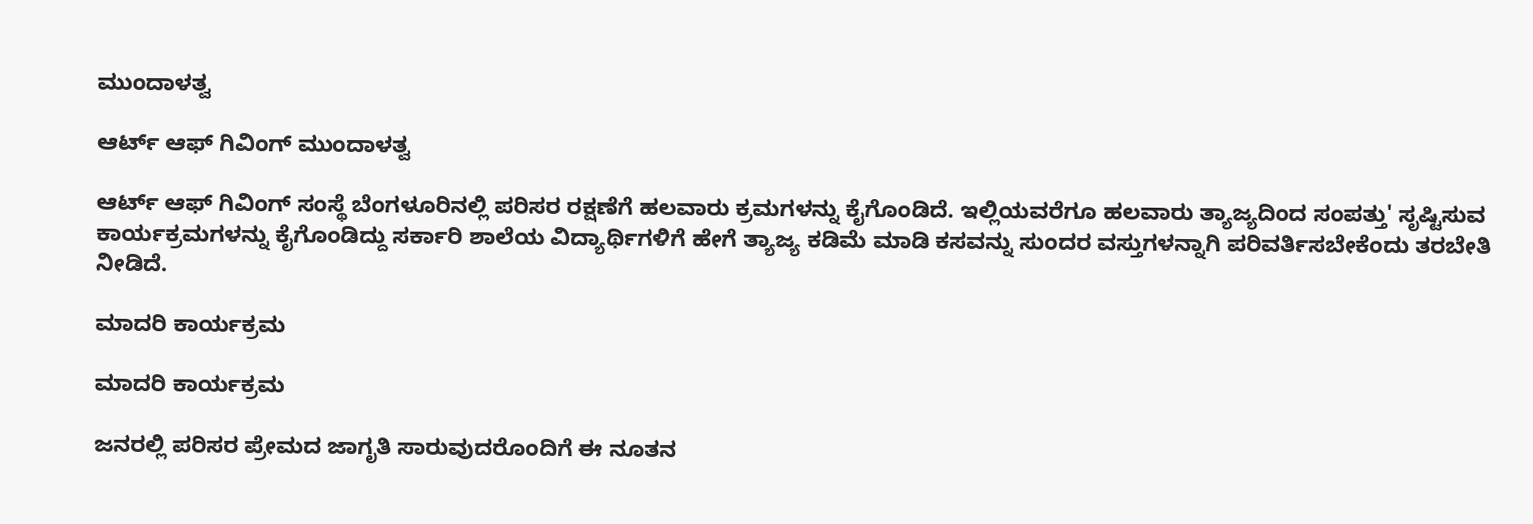ಮುಂದಾಳತ್ವ

ಆರ್ಟ್ ಆಫ್ ಗಿವಿಂಗ್ ಮುಂದಾಳತ್ವ

ಆರ್ಟ್ ಆಫ್ ಗಿವಿಂಗ್ ಸಂಸ್ಥೆ ಬೆಂಗಳೂರಿನಲ್ಲಿ ಪರಿಸರ ರಕ್ಷಣೆಗೆ ಹಲವಾರು ಕ್ರಮಗಳನ್ನು ಕೈಗೊಂಡಿದೆ. ಇಲ್ಲಿಯವರೆಗೂ ಹಲವಾರು ತ್ಯಾಜ್ಯದಿಂದ ಸಂಪತ್ತು' ಸೃಷ್ಟಿಸುವ ಕಾರ್ಯಕ್ರಮಗಳನ್ನು ಕೈಗೊಂಡಿದ್ದು ಸರ್ಕಾರಿ ಶಾಲೆಯ ವಿದ್ಯಾರ್ಥಿಗಳಿಗೆ ಹೇಗೆ ತ್ಯಾಜ್ಯ ಕಡಿಮೆ ಮಾಡಿ ಕಸವನ್ನು ಸುಂದರ ವಸ್ತುಗಳನ್ನಾಗಿ ಪರಿವರ್ತಿಸಬೇಕೆಂದು ತರಬೇತಿ ನೀಡಿದೆ.

ಮಾದರಿ ಕಾರ್ಯಕ್ರಮ

ಮಾದರಿ ಕಾರ್ಯಕ್ರಮ

ಜನರಲ್ಲಿ ಪರಿಸರ ಪ್ರೇಮದ ಜಾಗೃತಿ ಸಾರುವುದರೊಂದಿಗೆ ಈ ನೂತನ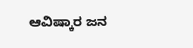ಆವಿಷ್ಕಾರ ಜನ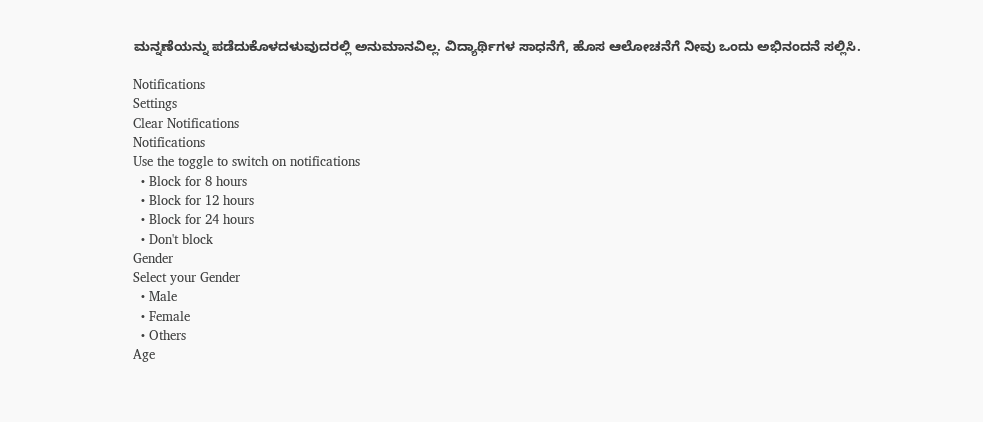ಮನ್ನಣೆಯನ್ನು ಪಡೆದುಕೊಳದಳುವುದರಲ್ಲಿ ಅನುಮಾನವಿಲ್ಲ. ವಿದ್ಯಾರ್ಥಿಗಳ ಸಾಧನೆಗೆ, ಹೊಸ ಆಲೋಚನೆಗೆ ನೀವು ಒಂದು ಅಭಿನಂದನೆ ಸಲ್ಲಿಸಿ.

Notifications
Settings
Clear Notifications
Notifications
Use the toggle to switch on notifications
  • Block for 8 hours
  • Block for 12 hours
  • Block for 24 hours
  • Don't block
Gender
Select your Gender
  • Male
  • Female
  • Others
Age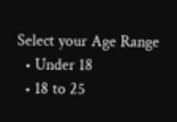Select your Age Range
  • Under 18
  • 18 to 25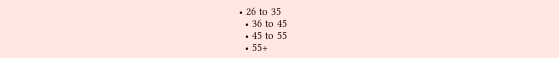• 26 to 35
  • 36 to 45
  • 45 to 55
  • 55+